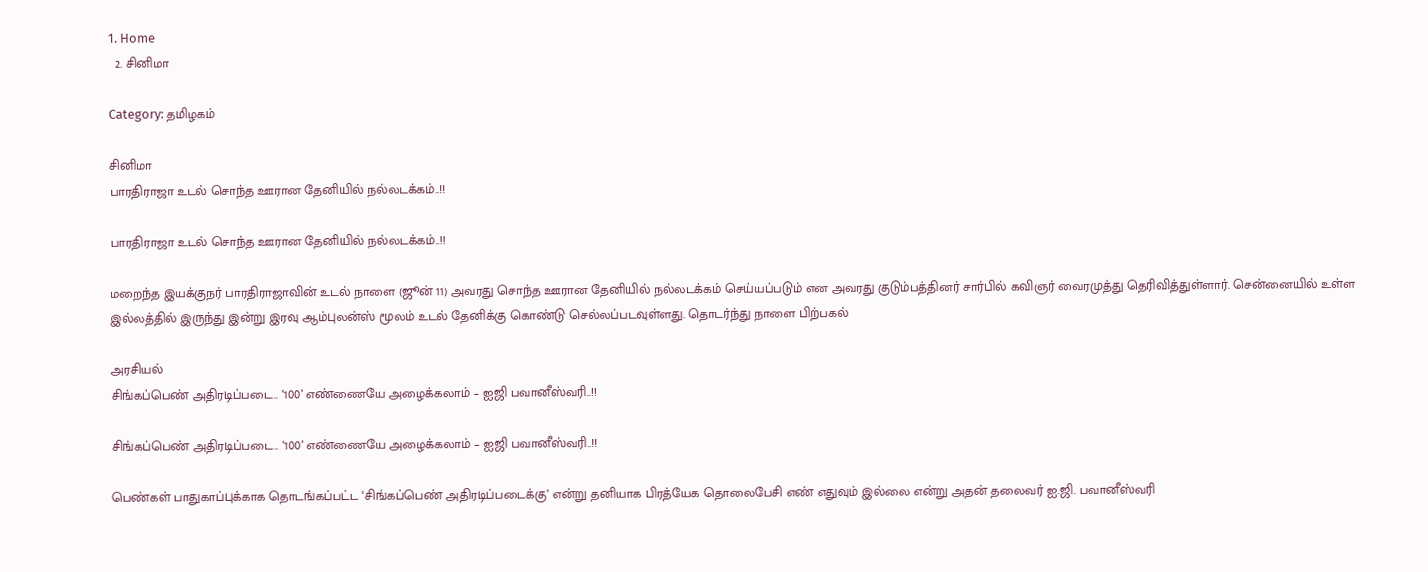1. Home
  2. சினிமா

Category: தமிழகம்

சினிமா
பாரதிராஜா உடல் சொந்த ஊரான தேனியில் நல்லடக்கம்..!!

பாரதிராஜா உடல் சொந்த ஊரான தேனியில் நல்லடக்கம்..!!

மறைந்த இயக்குநர் பாரதிராஜாவின் உடல் நாளை (ஜூன் 11) அவரது சொந்த ஊரான தேனியில் நல்லடக்கம் செய்யப்படும் என அவரது குடும்பத்தினர் சார்பில் கவிஞர் வைரமுத்து தெரிவித்துள்ளார். சென்னையில் உள்ள இல்லத்தில் இருந்து இன்று இரவு ஆம்புலன்ஸ் மூலம் உடல் தேனிக்கு கொண்டு செல்லப்படவுள்ளது. தொடர்ந்து நாளை பிற்பகல்

அரசியல்
சிங்கப்பெண் அதிரடிப்படை.. ‘100’ எண்ணையே அழைக்கலாம் – ஐஜி பவானீஸ்வரி..!!

சிங்கப்பெண் அதிரடிப்படை.. ‘100’ எண்ணையே அழைக்கலாம் – ஐஜி பவானீஸ்வரி..!!

பெண்கள் பாதுகாப்புக்காக தொடங்கப்பட்ட ‘சிங்கப்பெண் அதிரடிப்படைக்கு’ என்று தனியாக பிரத்யேக தொலைபேசி எண் எதுவும் இல்லை என்று அதன் தலைவர் ஐ.ஜி. பவானீஸ்வரி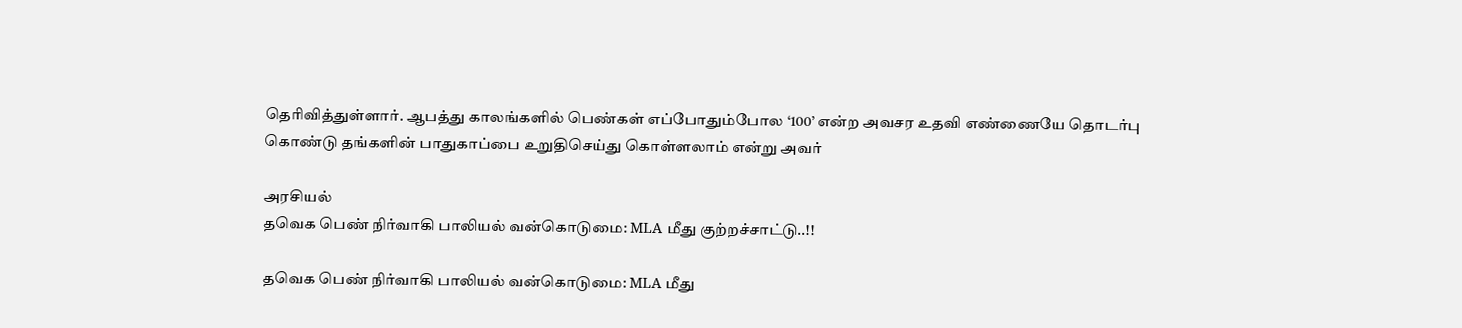தெரிவித்துள்ளார். ஆபத்து காலங்களில் பெண்கள் எப்போதும்போல ‘100’ என்ற அவசர உதவி எண்ணையே தொடர்பு கொண்டு தங்களின் பாதுகாப்பை உறுதிசெய்து கொள்ளலாம் என்று அவர்

அரசியல்
தவெக பெண் நிர்வாகி பாலியல் வன்கொடுமை: MLA மீது குற்றச்சாட்டு..!!

தவெக பெண் நிர்வாகி பாலியல் வன்கொடுமை: MLA மீது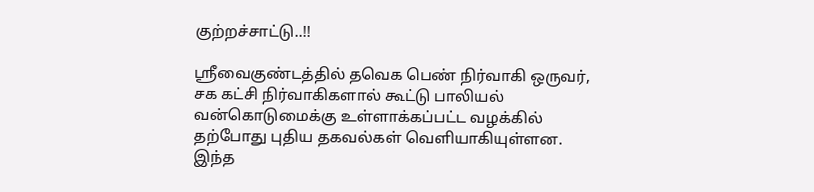குற்றச்சாட்டு..!!

ஸ்ரீவைகுண்டத்தில் தவெக பெண் நிர்வாகி ஒருவர், சக கட்சி நிர்வாகிகளால் கூட்டு பாலியல் வன்கொடுமைக்கு உள்ளாக்கப்பட்ட வழக்கில் தற்போது புதிய தகவல்கள் வெளியாகியுள்ளன. இந்த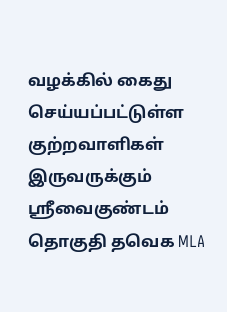வழக்கில் கைது செய்யப்பட்டுள்ள குற்றவாளிகள் இருவருக்கும் ஸ்ரீவைகுண்டம் தொகுதி தவெக MLA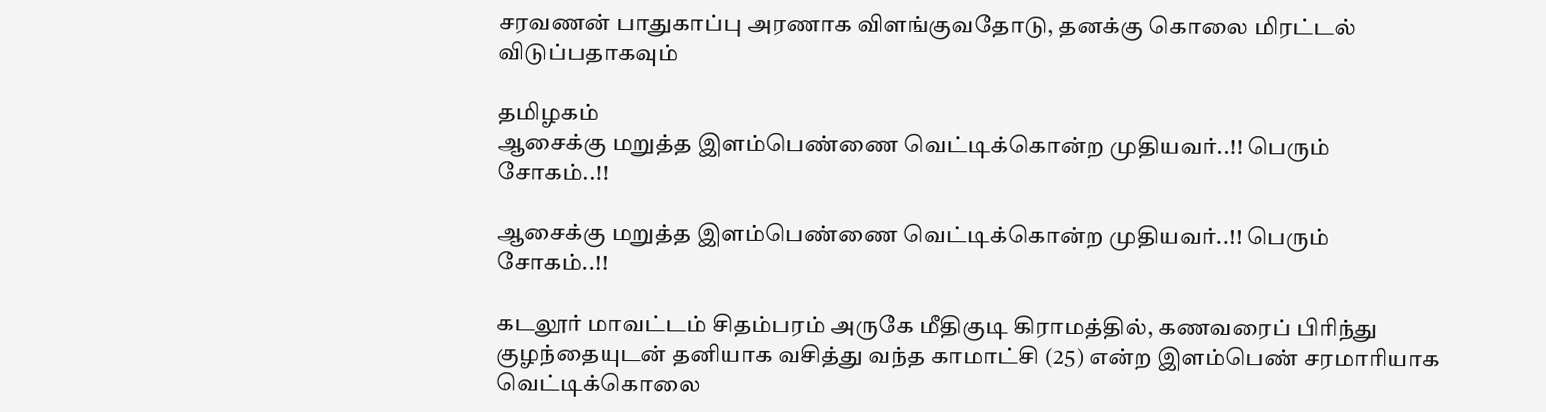சரவணன் பாதுகாப்பு அரணாக விளங்குவதோடு, தனக்கு கொலை மிரட்டல் விடுப்பதாகவும்

தமிழகம்
ஆசைக்கு மறுத்த இளம்பெண்ணை வெட்டிக்கொன்ற முதியவர்..!! பெரும் சோகம்..!!

ஆசைக்கு மறுத்த இளம்பெண்ணை வெட்டிக்கொன்ற முதியவர்..!! பெரும் சோகம்..!!

கடலூர் மாவட்டம் சிதம்பரம் அருகே மீதிகுடி கிராமத்தில், கணவரைப் பிரிந்து குழந்தையுடன் தனியாக வசித்து வந்த காமாட்சி (25) என்ற இளம்பெண் சரமாரியாக வெட்டிக்கொலை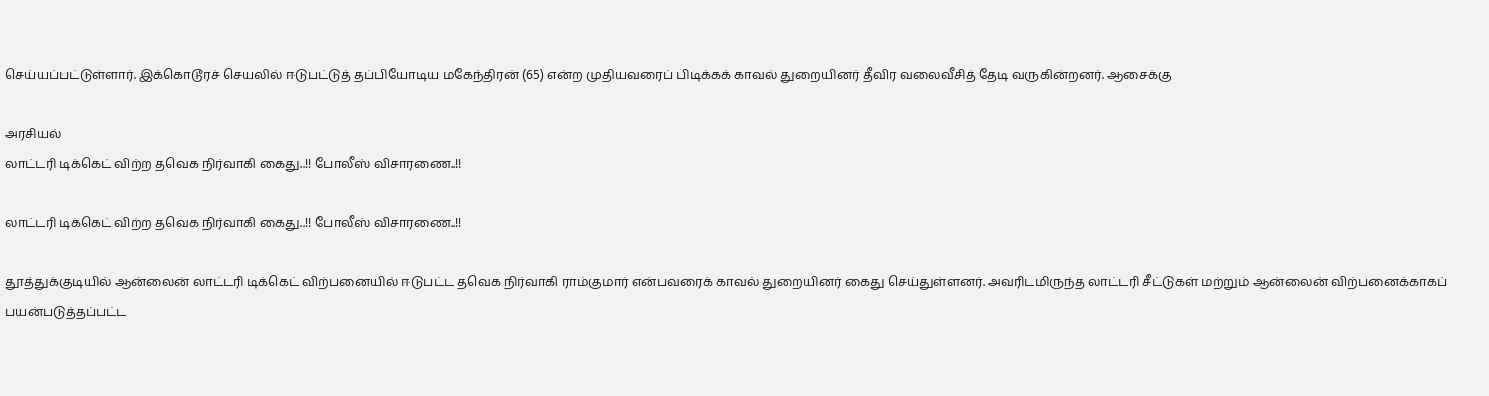செய்யப்பட்டுள்ளார். இக்கொடூரச் செயலில் ஈடுபட்டுத் தப்பியோடிய மகேந்திரன் (65) என்ற முதியவரைப் பிடிக்கக் காவல் துறையினர் தீவிர வலைவீசித் தேடி வருகின்றனர். ஆசைக்கு

அரசியல்
லாட்டரி டிக்கெட் விற்ற தவெக நிர்வாகி கைது..!! போலீஸ் விசாரணை..!!

லாட்டரி டிக்கெட் விற்ற தவெக நிர்வாகி கைது..!! போலீஸ் விசாரணை..!!

தூத்துக்குடியில் ஆன்லைன் லாட்டரி டிக்கெட் விற்பனையில் ஈடுபட்ட தவெக நிர்வாகி ராம்குமார் என்பவரைக் காவல் துறையினர் கைது செய்துள்ளனர். அவரிடமிருந்த லாட்டரி சீட்டுகள் மற்றும் ஆன்லைன் விற்பனைக்காகப் பயன்படுத்தப்பட்ட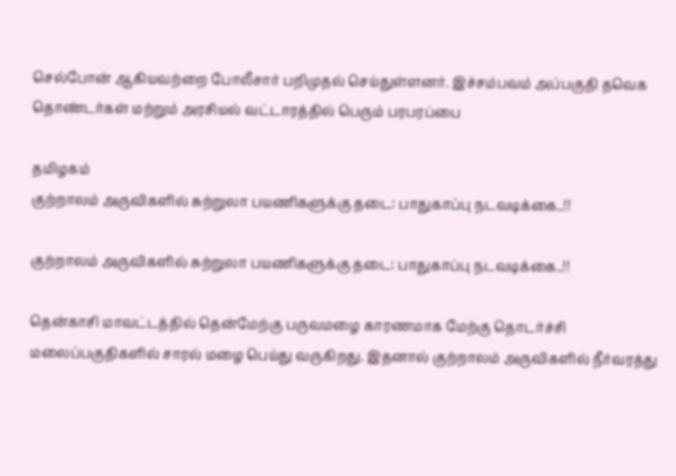செல்போன் ஆகியவற்றை போலீசார் பறிமுதல் செய்துள்ளனர். இச்சம்பவம் அப்பகுதி தவெக தொண்டர்கள் மற்றும் அரசியல் வட்டாரத்தில் பெரும் பரபரப்பை

தமிழகம்
குற்றாலம் அருவிகளில் சுற்றுலா பயணிகளுக்கு தடை: பாதுகாப்பு நடவடிக்கை..!!

குற்றாலம் அருவிகளில் சுற்றுலா பயணிகளுக்கு தடை: பாதுகாப்பு நடவடிக்கை..!!

தென்காசி மாவட்டத்தில் தென்மேற்கு பருவமழை காரணமாக மேற்கு தொடர்ச்சி மலைப்பகுதிகளில் சாரல் மழை பெய்து வருகிறது. இதனால் குற்றாலம் அருவிகளில் நீர்வரத்து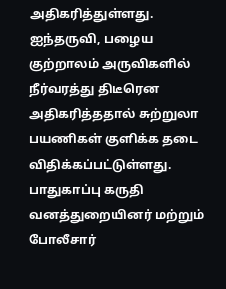அதிகரித்துள்ளது. ஐந்தருவி, பழைய குற்றாலம் அருவிகளில் நீர்வரத்து திடீரென அதிகரித்ததால் சுற்றுலா பயணிகள் குளிக்க தடை விதிக்கப்பட்டுள்ளது. பாதுகாப்பு கருதி வனத்துறையினர் மற்றும் போலீசார்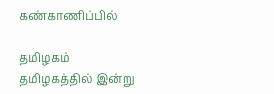கண்காணிப்பில்

தமிழகம்
தமிழகத்தில் இன்று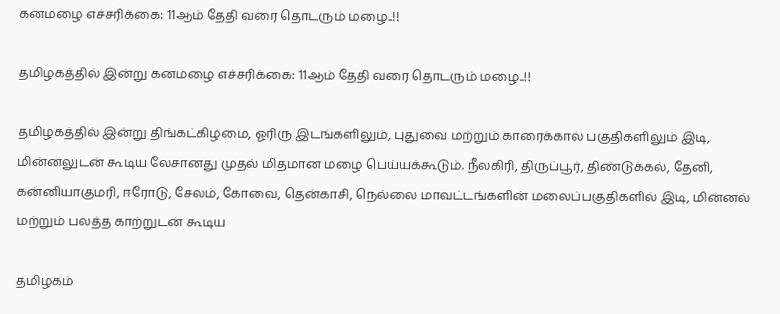கனமழை எச்சரிக்கை: 11ஆம் தேதி வரை தொடரும் மழை..!!

தமிழகத்தில் இன்று கனமழை எச்சரிக்கை: 11ஆம் தேதி வரை தொடரும் மழை..!!

தமிழகத்தில் இன்று திங்கட்கிழமை, ஓரிரு இடங்களிலும், புதுவை மற்றும் காரைக்கால் பகுதிகளிலும் இடி, மின்னலுடன் கூடிய லேசானது முதல் மிதமான மழை பெய்யக்கூடும். நீலகிரி, திருப்பூர், திண்டுக்கல், தேனி, கன்னியாகுமரி, ஈரோடு, சேலம், கோவை, தென்காசி, நெல்லை மாவட்டங்களின் மலைப்பகுதிகளில் இடி, மின்னல் மற்றும் பலத்த காற்றுடன் கூடிய

தமிழகம்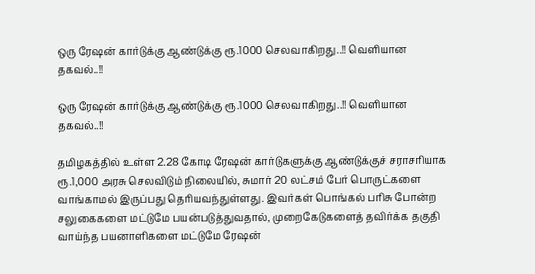ஒரு ரேஷன் கார்டுக்கு ஆண்டுக்கு ரூ.1000 செலவாகிறது..!! வெளியான தகவல்..!!

ஒரு ரேஷன் கார்டுக்கு ஆண்டுக்கு ரூ.1000 செலவாகிறது..!! வெளியான தகவல்..!!

தமிழகத்தில் உள்ள 2.28 கோடி ரேஷன் கார்டுகளுக்கு ஆண்டுக்குச் சராசரியாக ரூ.1,000 அரசு செலவிடும் நிலையில், சுமார் 20 லட்சம் பேர் பொருட்களை வாங்காமல் இருப்பது தெரியவந்துள்ளது. இவர்கள் பொங்கல் பரிசு போன்ற சலுகைகளை மட்டுமே பயன்படுத்துவதால், முறைகேடுகளைத் தவிர்க்க தகுதி வாய்ந்த பயனாளிகளை மட்டுமே ரேஷன்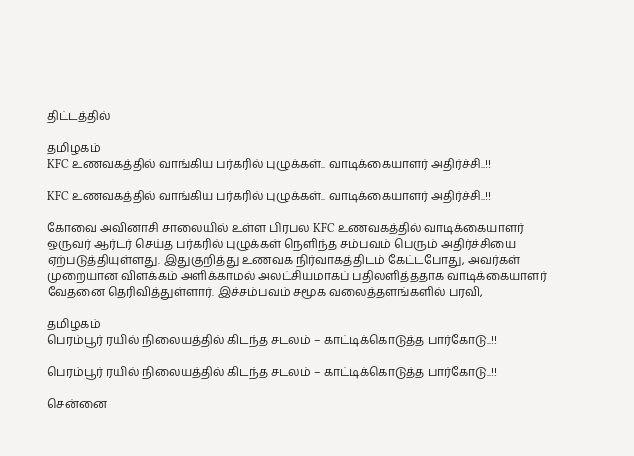திட்டத்தில்

தமிழகம்
KFC உணவகத்தில் வாங்கிய பர்கரில் புழுக்கள்.. வாடிக்கையாளர் அதிர்ச்சி..!!

KFC உணவகத்தில் வாங்கிய பர்கரில் புழுக்கள்.. வாடிக்கையாளர் அதிர்ச்சி..!!

கோவை அவினாசி சாலையில் உள்ள பிரபல KFC உணவகத்தில் வாடிக்கையாளர் ஒருவர் ஆர்டர் செய்த பர்கரில் புழுக்கள் நெளிந்த சம்பவம் பெரும் அதிர்ச்சியை ஏற்படுத்தியுள்ளது. இதுகுறித்து உணவக நிர்வாகத்திடம் கேட்டபோது, அவர்கள் முறையான விளக்கம் அளிக்காமல் அலட்சியமாகப் பதிலளித்ததாக வாடிக்கையாளர் வேதனை தெரிவித்துள்ளார். இச்சம்பவம் சமூக வலைத்தளங்களில் பரவி,

தமிழகம்
பெரம்பூர் ரயில் நிலையத்தில் கிடந்த சடலம் – காட்டிக்கொடுத்த பார்கோடு..!!

பெரம்பூர் ரயில் நிலையத்தில் கிடந்த சடலம் – காட்டிக்கொடுத்த பார்கோடு..!!

சென்னை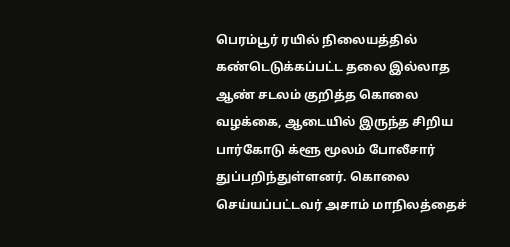பெரம்பூர் ரயில் நிலையத்தில் கண்டெடுக்கப்பட்ட தலை இல்லாத ஆண் சடலம் குறித்த கொலை வழக்கை, ஆடையில் இருந்த சிறிய பார்கோடு க்ளூ மூலம் போலீசார் துப்பறிந்துள்ளனர். கொலை செய்யப்பட்டவர் அசாம் மாநிலத்தைச்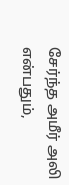சேர்ந்த அமீர் அலி என்பதும்,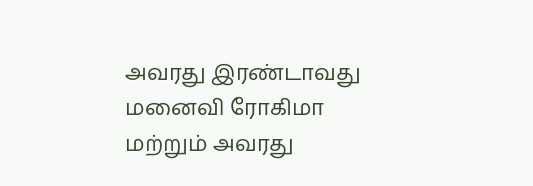அவரது இரண்டாவது மனைவி ரோகிமா மற்றும் அவரது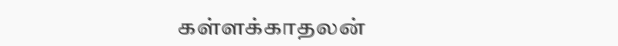கள்ளக்காதலன்